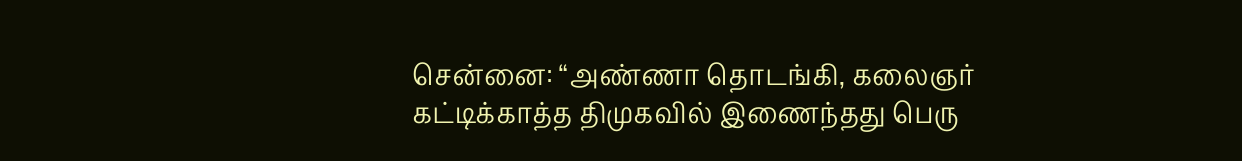சென்னை: “அண்ணா தொடங்கி, கலைஞர் கட்டிக்காத்த திமுகவில் இணைந்தது பெரு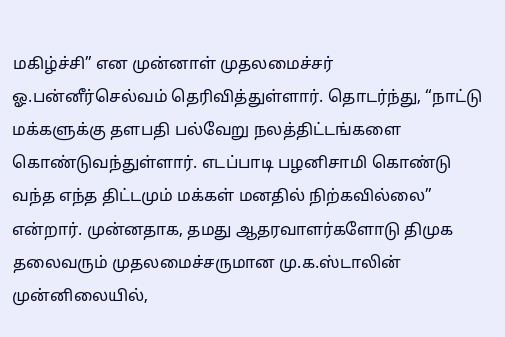மகிழ்ச்சி” என முன்னாள் முதலமைச்சர் ஓ.பன்னீர்செல்வம் தெரிவித்துள்ளார். தொடர்ந்து, “நாட்டு மக்களுக்கு தளபதி பல்வேறு நலத்திட்டங்களை கொண்டுவந்துள்ளார். எடப்பாடி பழனிசாமி கொண்டு வந்த எந்த திட்டமும் மக்கள் மனதில் நிற்கவில்லை” என்றார். முன்னதாக, தமது ஆதரவாளர்களோடு திமுக தலைவரும் முதலமைச்சருமான மு.க.ஸ்டாலின் முன்னிலையில்,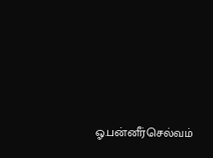ஓ.பன்னீர்செல்வம்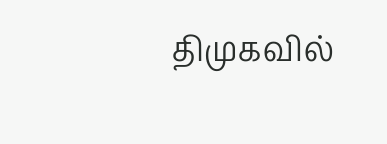திமுகவில்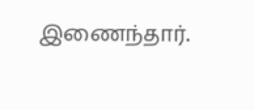இணைந்தார்.